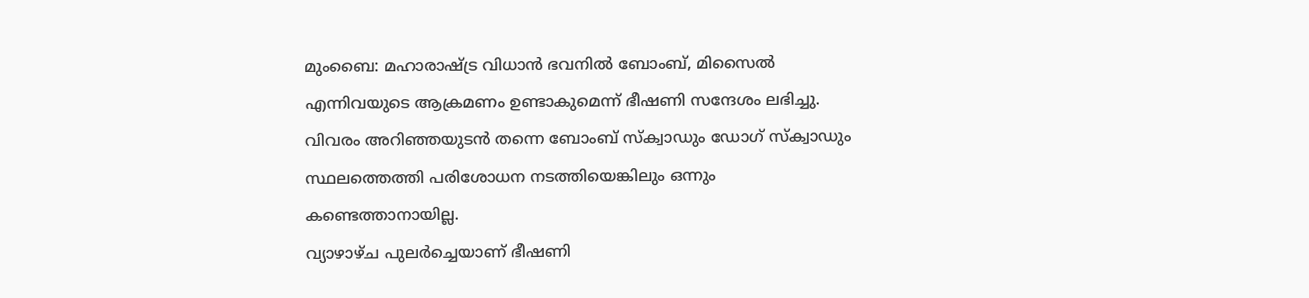മുംബൈ: മഹാരാഷ്ട്ര വിധാൻ ഭവനിൽ ബോംബ്, മിസൈൽ എന്നിവയുടെ ആക്രമണം ഉണ്ടാകുമെന്ന് ഭീഷണി സന്ദേശം ലഭിച്ചു. വിവരം അറിഞ്ഞയുടൻ തന്നെ ബോംബ് സ്ക്വാഡും ഡോഗ് സ്ക്വാഡും സ്ഥലത്തെത്തി പരിശോധന നടത്തിയെങ്കിലും ഒന്നും കണ്ടെത്താനായില്ല.
വ്യാഴാഴ്ച പുലർച്ചെയാണ് ഭീഷണി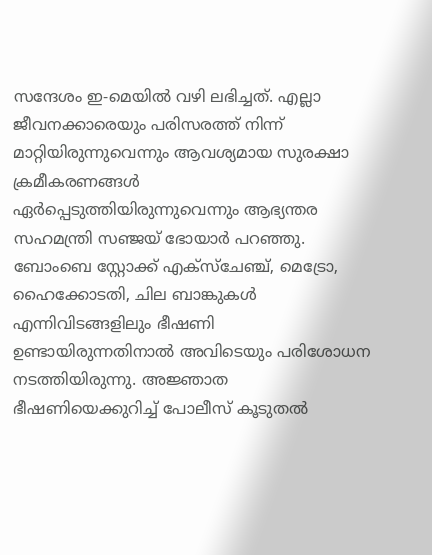സന്ദേശം ഇ-മെയിൽ വഴി ലഭിച്ചത്. എല്ലാ ജീവനക്കാരെയും പരിസരത്ത് നിന്ന് മാറ്റിയിരുന്നുവെന്നും ആവശ്യമായ സുരക്ഷാ ക്രമീകരണങ്ങൾ ഏർപ്പെടുത്തിയിരുന്നുവെന്നും ആഭ്യന്തര സഹമന്ത്രി സഞ്ജയ് ഭോയാർ പറഞ്ഞു.
ബോംബെ സ്റ്റോക്ക് എക്സ്ചേഞ്ച്, മെട്രോ, ഹൈക്കോടതി, ചില ബാങ്കുകൾ എന്നിവിടങ്ങളിലും ഭീഷണി ഉണ്ടായിരുന്നതിനാൽ അവിടെയും പരിശോധന നടത്തിയിരുന്നു. അജ്ഞാത ഭീഷണിയെക്കുറിച്ച് പോലീസ് കൂടുതൽ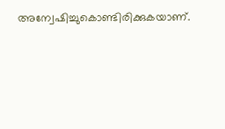അന്വേഷിച്ചുകൊണ്ടിരിക്കുകയാണ്.